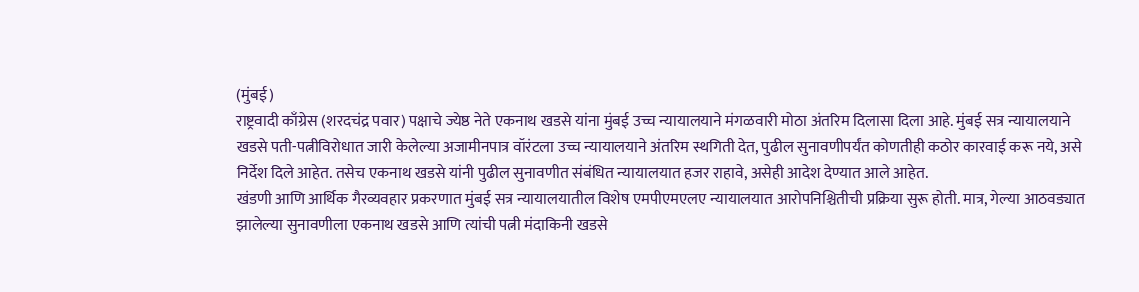(मुंबई)
राष्ट्रवादी काँग्रेस (शरदचंद्र पवार) पक्षाचे ज्येष्ठ नेते एकनाथ खडसे यांना मुंबई उच्च न्यायालयाने मंगळवारी मोठा अंतरिम दिलासा दिला आहे. मुंबई सत्र न्यायालयाने खडसे पती-पत्नीविरोधात जारी केलेल्या अजामीनपात्र वॉरंटला उच्च न्यायालयाने अंतरिम स्थगिती देत, पुढील सुनावणीपर्यंत कोणतीही कठोर कारवाई करू नये, असे निर्देश दिले आहेत. तसेच एकनाथ खडसे यांनी पुढील सुनावणीत संबंधित न्यायालयात हजर राहावे, असेही आदेश देण्यात आले आहेत.
खंडणी आणि आर्थिक गैरव्यवहार प्रकरणात मुंबई सत्र न्यायालयातील विशेष एमपीएमएलए न्यायालयात आरोपनिश्चितीची प्रक्रिया सुरू होती. मात्र, गेल्या आठवड्यात झालेल्या सुनावणीला एकनाथ खडसे आणि त्यांची पत्नी मंदाकिनी खडसे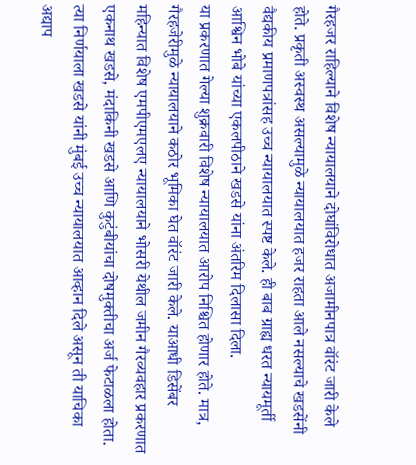गैरहजर राहिल्याने विशेष न्यायालयाने दोघांविरोधात अजामीनपात्र वॉरंट जारी केले होते. प्रकृती अस्वस्थ असल्यामुळे न्यायालयात हजर राहता आले नसल्याचे खडसेंनी वैद्यकीय प्रमाणपत्रांसह उच्च न्यायालयात स्पष्ट केले. ही बाब ग्राह्य धरत न्यायमूर्ती आश्विन भोबे यांच्या एकलपीठाने खडसे यांना अंतरिम दिलासा दिला.
या प्रकरणात गेल्या शुक्रवारी विशेष न्यायालयात आरोप निश्चित होणार होते. मात्र, गैरहजेरीमुळे न्यायालयाने कठोर भूमिका घेत वॉरंट जारी केले. याआधी डिसेंबर महिन्यात विशेष एमपीएमएलए न्यायालयाने भोसरी येथील जमीन गैरव्यवहार प्रकरणात एकनाथ खडसे, मंदाकिनी खडसे आणि कुटुंबीयांचा दोषमुक्तीचा अर्ज फेटाळला होता. त्या निर्णयाला खडसे यांनी मुंबई उच्च न्यायालयात आव्हान दिले असून ती याचिका अद्याप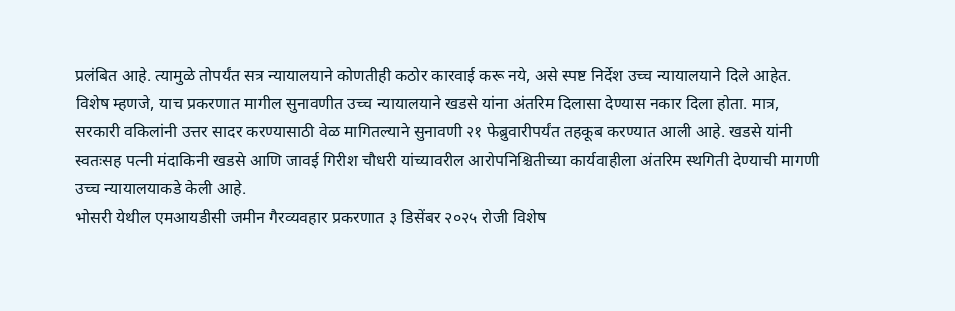प्रलंबित आहे. त्यामुळे तोपर्यंत सत्र न्यायालयाने कोणतीही कठोर कारवाई करू नये, असे स्पष्ट निर्देश उच्च न्यायालयाने दिले आहेत.
विशेष म्हणजे, याच प्रकरणात मागील सुनावणीत उच्च न्यायालयाने खडसे यांना अंतरिम दिलासा देण्यास नकार दिला होता. मात्र, सरकारी वकिलांनी उत्तर सादर करण्यासाठी वेळ मागितल्याने सुनावणी २१ फेब्रुवारीपर्यंत तहकूब करण्यात आली आहे. खडसे यांनी स्वतःसह पत्नी मंदाकिनी खडसे आणि जावई गिरीश चौधरी यांच्यावरील आरोपनिश्चितीच्या कार्यवाहीला अंतरिम स्थगिती देण्याची मागणी उच्च न्यायालयाकडे केली आहे.
भोसरी येथील एमआयडीसी जमीन गैरव्यवहार प्रकरणात ३ डिसेंबर २०२५ रोजी विशेष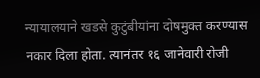न्यायालयाने खडसे कुटुंबीयांना दोषमुक्त करण्यास नकार दिला होता. त्यानंतर १६ जानेवारी रोजी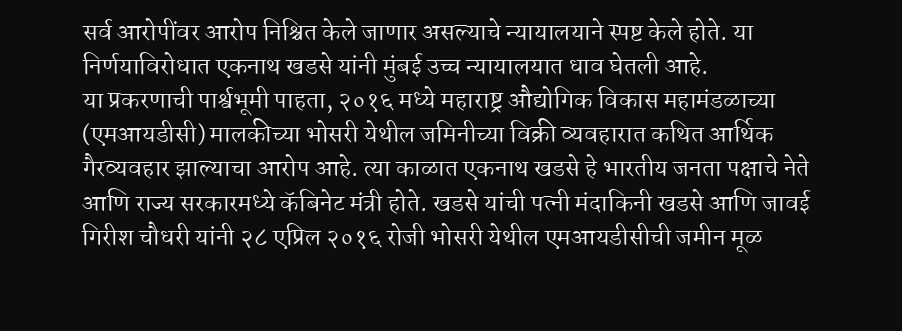सर्व आरोपींवर आरोप निश्चित केले जाणार असल्याचे न्यायालयाने स्पष्ट केले होते. या निर्णयाविरोधात एकनाथ खडसे यांनी मुंबई उच्च न्यायालयात धाव घेतली आहे.
या प्रकरणाची पार्श्वभूमी पाहता, २०१६ मध्ये महाराष्ट्र औद्योगिक विकास महामंडळाच्या (एमआयडीसी) मालकीच्या भोसरी येथील जमिनीच्या विक्री व्यवहारात कथित आर्थिक गैरव्यवहार झाल्याचा आरोप आहे. त्या काळात एकनाथ खडसे हे भारतीय जनता पक्षाचे नेते आणि राज्य सरकारमध्ये कॅबिनेट मंत्री होते. खडसे यांची पत्नी मंदाकिनी खडसे आणि जावई गिरीश चौधरी यांनी २८ एप्रिल २०१६ रोजी भोसरी येथील एमआयडीसीची जमीन मूळ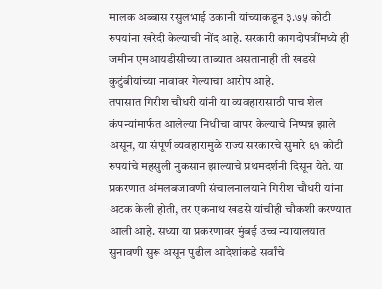मालक अब्बास रसुलभाई उकानी यांच्याकडून ३.७५ कोटी रुपयांना खरेदी केल्याची नोंद आहे. सरकारी कागदोपत्रींमध्ये ही जमीन एमआयडीसीच्या ताब्यात असतानाही ती खडसे कुटुंबीयांच्या नावावर गेल्याचा आरोप आहे.
तपासात गिरीश चौधरी यांनी या व्यवहारासाठी पाच शेल कंपन्यांमार्फत आलेल्या निधीचा वापर केल्याचे निष्पन्न झाले असून, या संपूर्ण व्यवहारामुळे राज्य सरकारचे सुमारे ६१ कोटी रुपयांचे महसुली नुकसान झाल्याचे प्रथमदर्शनी दिसून येते. या प्रकरणात अंमलबजावणी संचालनालयाने गिरीश चौधरी यांना अटक केली होती, तर एकनाथ खडसे यांचीही चौकशी करण्यात आली आहे. सध्या या प्रकरणावर मुंबई उच्च न्यायालयात सुनावणी सुरू असून पुढील आदेशांकडे सर्वांचे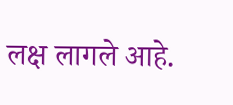लक्ष लागले आहे.